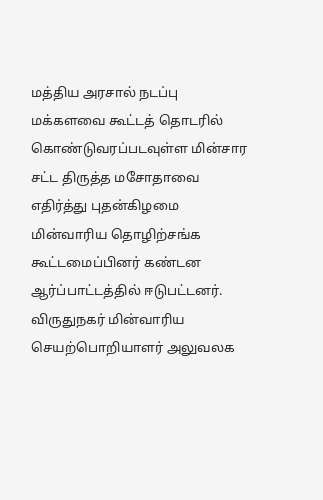மத்திய அரசால் நடப்பு மக்களவை கூட்டத் தொடரில் கொண்டுவரப்படவுள்ள மின்சார சட்ட திருத்த மசோதாவை எதிர்த்து புதன்கிழமை மின்வாரிய தொழிற்சங்க கூட்டமைப்பினர் கண்டன ஆர்ப்பாட்டத்தில் ஈடுபட்டனர்.
விருதுநகர் மின்வாரிய செயற்பொறியாளர் அலுவலக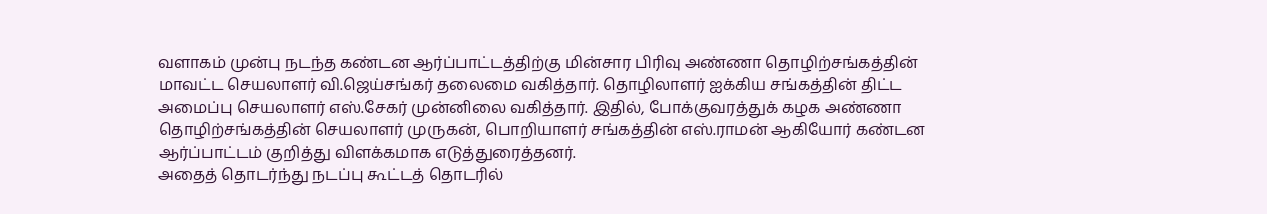வளாகம் முன்பு நடந்த கண்டன ஆர்ப்பாட்டத்திற்கு மின்சார பிரிவு அண்ணா தொழிற்சங்கத்தின் மாவட்ட செயலாளர் வி.ஜெய்சங்கர் தலைமை வகித்தார். தொழிலாளர் ஐக்கிய சங்கத்தின் திட்ட அமைப்பு செயலாளர் எஸ்.சேகர் முன்னிலை வகித்தார். இதில், போக்குவரத்துக் கழக அண்ணா தொழிற்சங்கத்தின் செயலாளர் முருகன், பொறியாளர் சங்கத்தின் எஸ்.ராமன் ஆகியோர் கண்டன ஆர்ப்பாட்டம் குறித்து விளக்கமாக எடுத்துரைத்தனர்.
அதைத் தொடர்ந்து நடப்பு கூட்டத் தொடரில்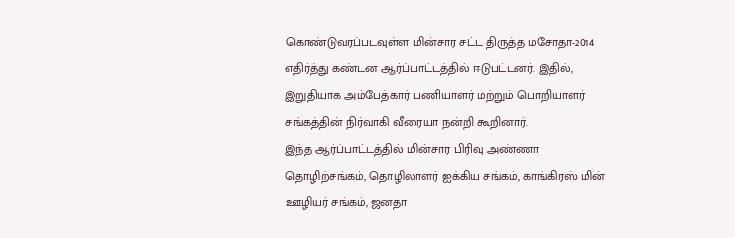கொண்டுவரப்படவுள்ள மின்சார சட்ட திருத்த மசோதா-2014 எதிர்த்து கண்டன ஆர்ப்பாட்டத்தில் ஈடுபட்டனர். இதில், இறுதியாக அம்பேத்கார் பணியாளர் மற்றும் பொறியாளர் சங்கத்தின் நிர்வாகி வீரையா நன்றி கூறினார்.
இந்த ஆர்ப்பாட்டத்தில் மின்சார பிரிவு அண்ணா தொழிற்சங்கம், தொழிலாளர் ஐக்கிய சங்கம், காங்கிரஸ் மின் ஊழியர் சங்கம், ஜனதா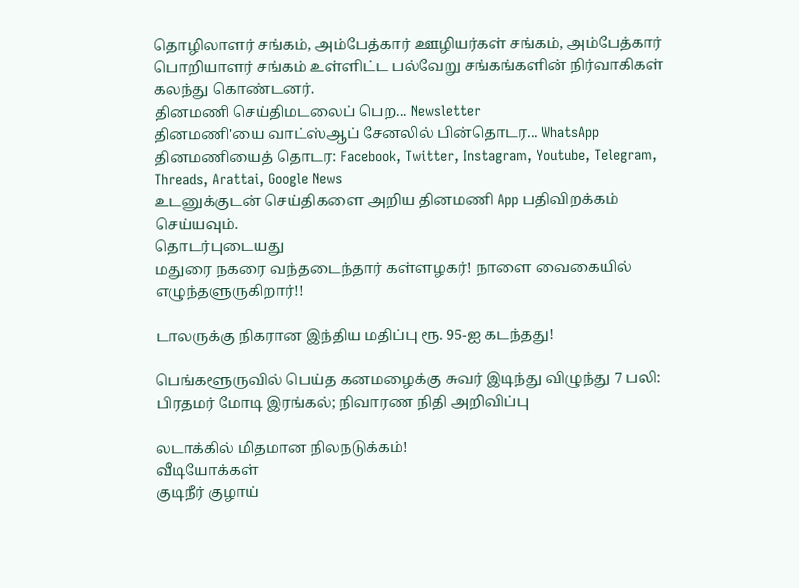தொழிலாளர் சங்கம், அம்பேத்கார் ஊழியர்கள் சங்கம், அம்பேத்கார் பொறியாளர் சங்கம் உள்ளிட்ட பல்வேறு சங்கங்களின் நிர்வாகிகள் கலந்து கொண்டனர்.
தினமணி செய்திமடலைப் பெற... Newsletter
தினமணி'யை வாட்ஸ்ஆப் சேனலில் பின்தொடர... WhatsApp
தினமணியைத் தொடர: Facebook, Twitter, Instagram, Youtube, Telegram, Threads, Arattai, Google News
உடனுக்குடன் செய்திகளை அறிய தினமணி App பதிவிறக்கம் செய்யவும்.
தொடர்புடையது
மதுரை நகரை வந்தடைந்தார் கள்ளழகர்! நாளை வைகையில் எழுந்தளுருகிறார்!!

டாலருக்கு நிகரான இந்திய மதிப்பு ரூ. 95-ஐ கடந்தது!

பெங்களூருவில் பெய்த கனமழைக்கு சுவர் இடிந்து விழுந்து 7 பலி: பிரதமர் மோடி இரங்கல்; நிவாரண நிதி அறிவிப்பு

லடாக்கில் மிதமான நிலநடுக்கம்!
வீடியோக்கள்
குடிநீர் குழாய்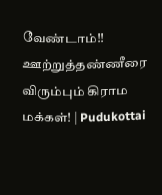வேண்டாம்!! ஊற்றுத்தண்ணீரை விரும்பும் கிராம மக்கள்! | Pudukottai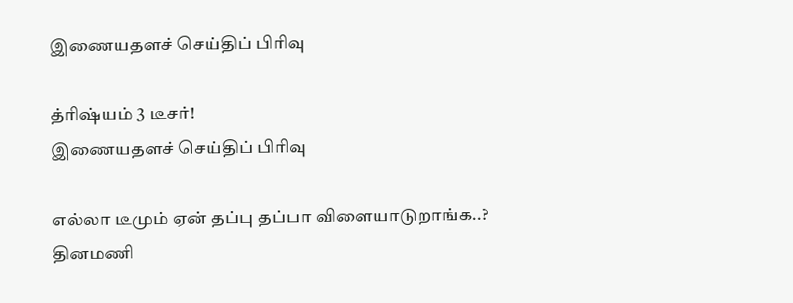இணையதளச் செய்திப் பிரிவு

த்ரிஷ்யம் 3 டீசர்!
இணையதளச் செய்திப் பிரிவு

எல்லா டீமும் ஏன் தப்பு தப்பா விளையாடுறாங்க..?
தினமணி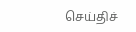செய்திச்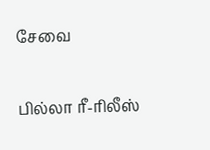சேவை

பில்லா ரீ-ரிலீஸ்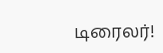டிரைலர்!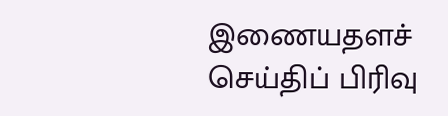இணையதளச் செய்திப் பிரிவு